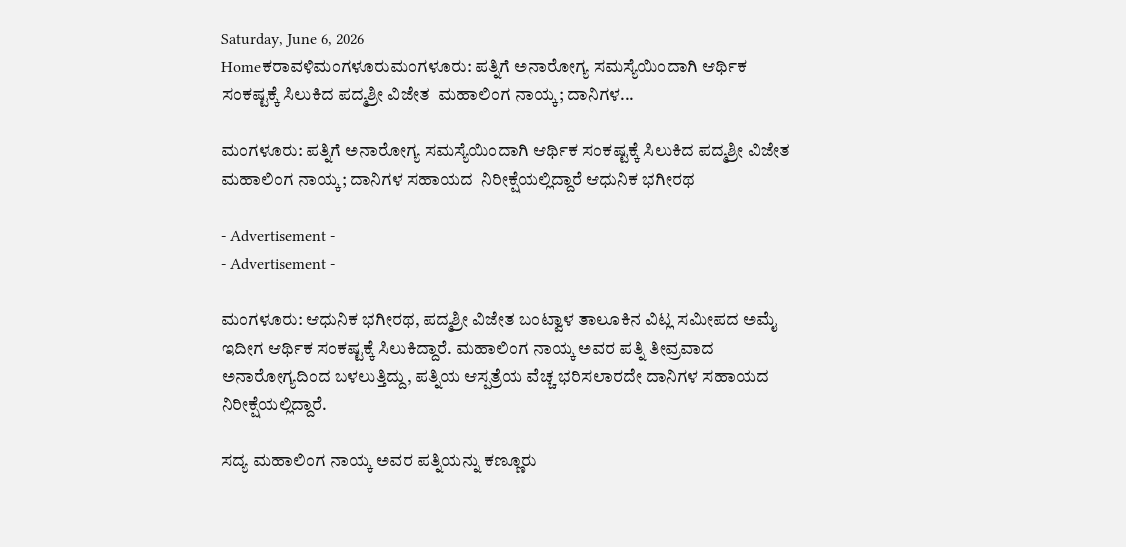Saturday, June 6, 2026
Homeಕರಾವಳಿಮಂಗಳೂರುಮಂಗಳೂರು: ಪತ್ನಿಗೆ ಅನಾರೋಗ್ಯ ಸಮಸ್ಯೆಯಿಂದಾಗಿ ಆರ್ಥಿಕ ಸಂಕಷ್ಟಕ್ಕೆ ಸಿಲುಕಿದ ಪದ್ಮಶ್ರೀ ವಿಜೇತ  ಮಹಾಲಿಂಗ ನಾಯ್ಕ; ದಾನಿಗಳ...

ಮಂಗಳೂರು: ಪತ್ನಿಗೆ ಅನಾರೋಗ್ಯ ಸಮಸ್ಯೆಯಿಂದಾಗಿ ಆರ್ಥಿಕ ಸಂಕಷ್ಟಕ್ಕೆ ಸಿಲುಕಿದ ಪದ್ಮಶ್ರೀ ವಿಜೇತ  ಮಹಾಲಿಂಗ ನಾಯ್ಕ; ದಾನಿಗಳ ಸಹಾಯದ  ನಿರೀಕ್ಷೆಯಲ್ಲಿದ್ದಾರೆ ಆಧುನಿಕ ಭಗೀರಥ

- Advertisement -
- Advertisement -

ಮಂಗಳೂರು: ಆಧುನಿಕ ಭಗೀರಥ, ಪದ್ಮಶ್ರೀ ವಿಜೇತ ಬಂಟ್ವಾಳ ತಾಲೂಕಿನ ವಿಟ್ಲ ಸಮೀಪದ ಅಮೈ ಇದೀಗ ಆರ್ಥಿಕ ಸಂಕಷ್ಟಕ್ಕೆ ಸಿಲುಕಿದ್ದಾರೆ. ಮಹಾಲಿಂಗ ನಾಯ್ಕ ಅವರ ಪತ್ನಿ ತೀವ್ರವಾದ ಅನಾರೋಗ್ಯದಿಂದ ಬಳಲುತ್ತಿದ್ದು, ಪತ್ನಿಯ ಆಸ್ಪತ್ರೆಯ ವೆಚ್ಚ ಭರಿಸಲಾರದೇ ದಾನಿಗಳ ಸಹಾಯದ ನಿರೀಕ್ಷೆಯಲ್ಲಿದ್ದಾರೆ.

ಸದ್ಯ ಮಹಾಲಿಂಗ ನಾಯ್ಕ ಅವರ ಪತ್ನಿಯನ್ನು ಕಣ್ಣೂರು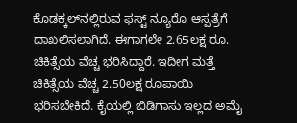ಕೊಡಕ್ಕಲ್‌ನಲ್ಲಿರುವ ಫಸ್ಟ್ ನ್ಯೂರೊ ಆಸ್ಪತ್ರೆಗೆ ದಾಖಲಿಸಲಾಗಿದೆ. ಈಗಾಗಲೇ 2.65ಲಕ್ಷ ರೂ. ಚಿಕಿತ್ಸೆಯ ವೆಚ್ಚ ಭರಿಸಿದ್ದಾರೆ. ಇದೀಗ ಮತ್ತೆ ಚಿಕಿತ್ಸೆಯ ವೆಚ್ಚ 2.50ಲಕ್ಷ ರೂಪಾಯಿ ಭರಿಸಬೇಕಿದೆ. ಕೈಯಲ್ಲಿ ಬಿಡಿಗಾಸು ಇಲ್ಲದ ಅಮೈ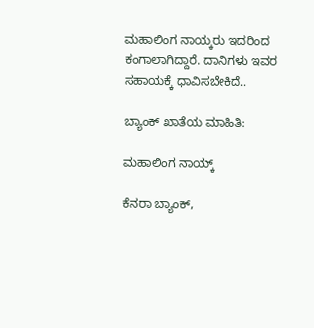ಮಹಾಲಿಂಗ ನಾಯ್ಕರು ಇದರಿಂದ ಕಂಗಾಲಾಗಿದ್ದಾರೆ. ದಾನಿಗಳು ಇವರ ಸಹಾಯಕ್ಕೆ ಧಾವಿಸಬೇಕಿದೆ..

ಬ್ಯಾಂಕ್ ಖಾತೆಯ ಮಾಹಿತಿ:

ಮಹಾಲಿಂಗ ನಾಯ್ಕ್

ಕೆನರಾ ಬ್ಯಾಂಕ್,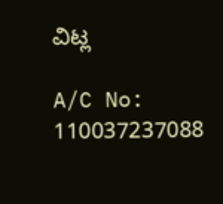ವಿಟ್ಲ

A/C No: 110037237088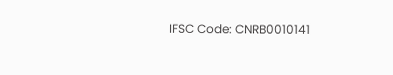IFSC Code: CNRB0010141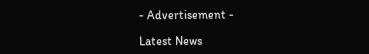- Advertisement -

Latest News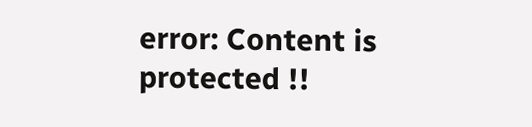error: Content is protected !!